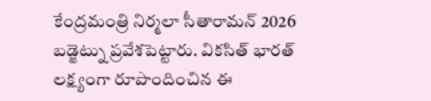కేంద్రమంత్రి నిర్మలా సీతారామన్ 2026 బడ్జెట్ను ప్రవేశపెట్టారు. వికసిత్ భారత్ లక్ష్యంగా రూపొందించిన ఈ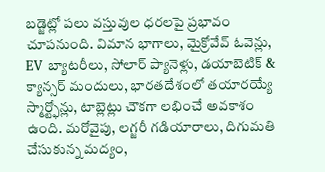బడ్జెట్లో పలు వస్తువుల ధరలపై ప్రభావం చూపనుంది. విమాన భాగాలు, మైక్రోవేవ్ ఓవెన్లు, EV బ్యాటరీలు, సోలార్ ప్యానెళ్లు, డయాబెటిక్ & క్యాన్సర్ మందులు, భారతదేశంలో తయారయ్యే స్మార్ట్ఫోన్లు, టాబ్లెట్లు చౌకగా లభించే అవకాశం ఉంది. మరోవైపు, లగ్జరీ గడియారాలు, దిగుమతి చేసుకున్న మద్యం,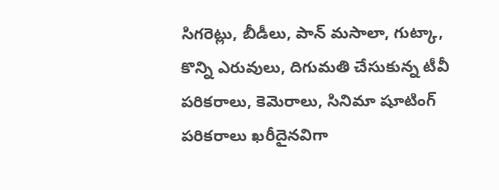సిగరెట్లు, బీడీలు, పాన్ మసాలా, గుట్కా, కొన్ని ఎరువులు, దిగుమతి చేసుకున్న టీవీ పరికరాలు, కెమెరాలు, సినిమా షూటింగ్ పరికరాలు ఖరీదైనవిగా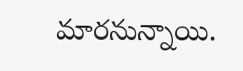మారనున్నాయి.